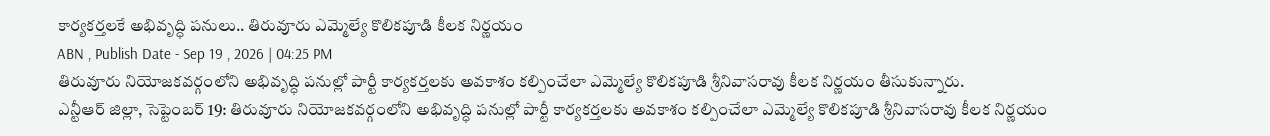కార్యకర్తలకే అభివృద్ధి పనులు.. తిరువూరు ఎమ్మెల్యే కొలికపూడి కీలక నిర్ణయం
ABN , Publish Date - Sep 19 , 2026 | 04:25 PM
తిరువూరు నియోజకవర్గంలోని అభివృద్ధి పనుల్లో పార్టీ కార్యకర్తలకు అవకాశం కల్పించేలా ఎమ్మెల్యే కొలికపూడి శ్రీనివాసరావు కీలక నిర్ణయం తీసుకున్నారు.
ఎన్టీఆర్ జిల్లా, సెప్టెంబర్ 19: తిరువూరు నియోజకవర్గంలోని అభివృద్ధి పనుల్లో పార్టీ కార్యకర్తలకు అవకాశం కల్పించేలా ఎమ్మెల్యే కొలికపూడి శ్రీనివాసరావు కీలక నిర్ణయం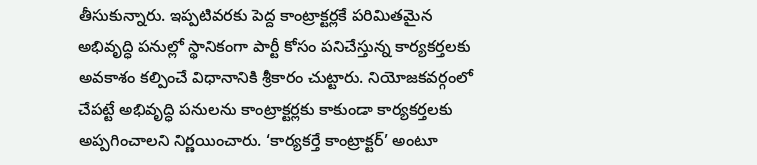తీసుకున్నారు. ఇప్పటివరకు పెద్ద కాంట్రాక్టర్లకే పరిమితమైన అభివృద్ధి పనుల్లో స్థానికంగా పార్టీ కోసం పనిచేస్తున్న కార్యకర్తలకు అవకాశం కల్పించే విధానానికి శ్రీకారం చుట్టారు. నియోజకవర్గంలో చేపట్టే అభివృద్ధి పనులను కాంట్రాక్టర్లకు కాకుండా కార్యకర్తలకు అప్పగించాలని నిర్ణయించారు. ‘కార్యకర్తే కాంట్రాక్టర్’ అంటూ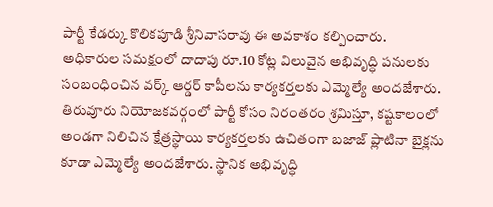పార్టీ కేడర్కు కొలికపూడి శ్రీనివాసరావు ఈ అవకాశం కల్పించారు. అధికారుల సమక్షంలో దాదాపు రూ.10 కోట్ల విలువైన అభివృద్ధి పనులకు సంబంధించిన వర్క్ ఆర్డర్ కాపీలను కార్యకర్తలకు ఎమ్మెల్యే అందజేశారు.
తిరువూరు నియోజకవర్గంలో పార్టీ కోసం నిరంతరం శ్రమిస్తూ, కష్టకాలంలో అండగా నిలిచిన క్షేత్రస్థాయి కార్యకర్తలకు ఉచితంగా బజాజ్ ప్లాటినా బైక్లను కూడా ఎమ్మెల్యే అందజేశారు. స్థానిక అభివృద్ధి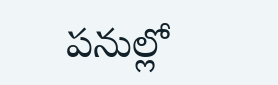పనుల్లో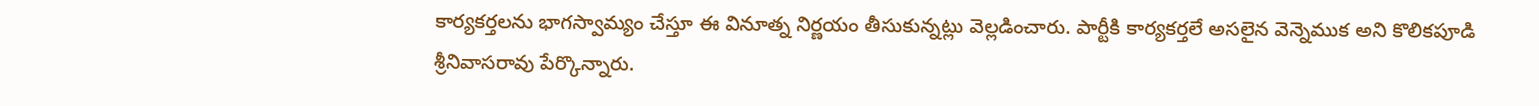కార్యకర్తలను భాగస్వామ్యం చేస్తూ ఈ వినూత్న నిర్ణయం తీసుకున్నట్లు వెల్లడించారు. పార్టీకి కార్యకర్తలే అసలైన వెన్నెముక అని కొలికపూడి శ్రీనివాసరావు పేర్కొన్నారు.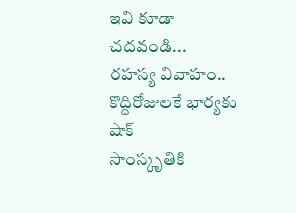ఇవి కూడా చదవండి...
రహస్య వివాహం.. కొద్దిరోజులకే భార్యకు షాక్
సాంస్కృతికి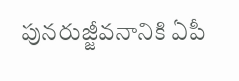పునరుజ్జీవనానికి ఏపీ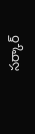సర్కార్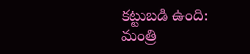కట్టుబడి ఉంది: మంత్రి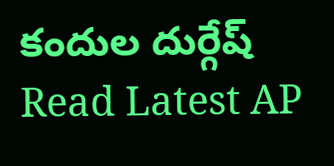కందుల దుర్గేష్
Read Latest AP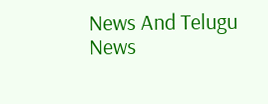News And Telugu News